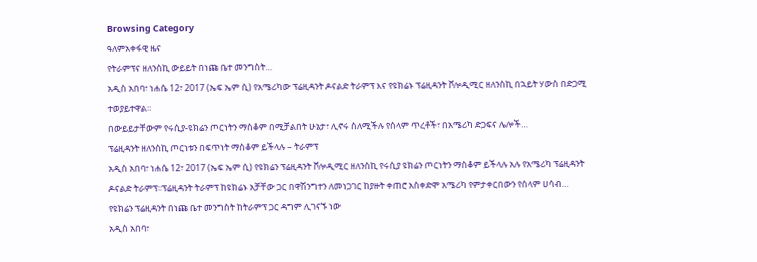Browsing Category
ዓለምአቀፋዊ ዜና
የትራምፕና ዘለንስኪ ውይይት በነጩ ቤተ መንግስት…
አዲስ አበባ፣ ነሐሴ 12፣ 2017 (ኤፍ ኤም ሲ) የአሜሪካው ፕሬዚዳንት ዶናልድ ትራምፕ እና የዩክሬኑ ፕሬዚዳንት ቮሎዲሚር ዘለንስኪ በኋይት ሃውስ በድጋሚ ተወያይተዋል።
በውይይታቸውም የሩሲያ-ዩክሬን ጦርነትን ማስቆም በሚቻልበት ሁኔታ፣ ሊኖሩ ስለሚችሉ የሰላም ጥረቶች፣ በአሜሪካ ድጋፍና ሌሎች…
ፕሬዚዳንት ዘለንስኪ ጦርነቱን በፍጥነት ማስቆም ይችላሉ – ትራምፕ
አዲስ አበባ፣ ነሐሴ 12፣ 2017 (ኤፍ ኤም ሲ) የዩክሬን ፕሬዚዳንት ቮሎዲሚር ዘለንስኪ የሩሲያ ዩክሬን ጦርነትን ማስቆም ይችላሉ አሉ የአሜሪካ ፕሬዚዳንት ዶናልድ ትራምፕ፡፡ፕሬዚዳንት ትራምፕ ከዩክሬኑ አቻቸው ጋር በዋሽንግተን ለመነጋገር ከያዙት ቀጠሮ አስቀድሞ አሜሪካ የምታቀርበውን የሰላም ሀሳብ…
የዩክሬን ፕሬዚዳንት በነጩ ቤተ መንግስት ከትራምፕ ጋር ዳግም ሊገናኙ ነው
አዲስ አበባ፣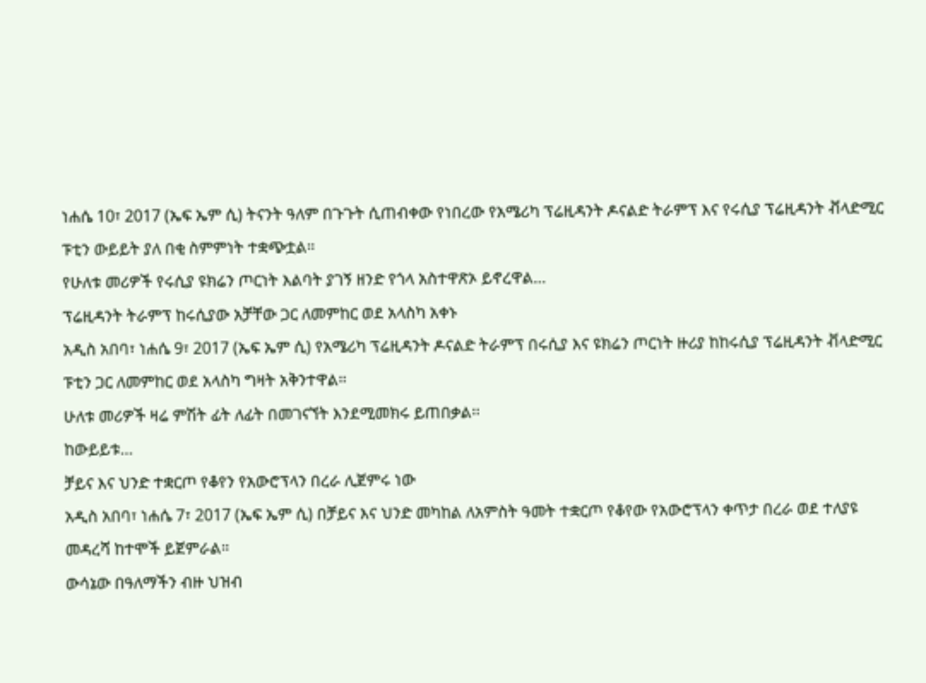ነሐሴ 10፣ 2017 (ኤፍ ኤም ሲ) ትናንት ዓለም በጉጉት ሲጠብቀው የነበረው የአሜሪካ ፕሬዚዳንት ዶናልድ ትራምፕ እና የሩሲያ ፕሬዚዳንት ቭላድሚር ፑቲን ውይይት ያለ በቂ ስምምነት ተቋጭቷል።
የሁለቱ መሪዎች የሩሲያ ዩክሬን ጦርነት እልባት ያገኝ ዘንድ የጎላ አስተዋጽኦ ይኖረዋል…
ፕሬዚዳንት ትራምፕ ከሩሲያው አቻቸው ጋር ለመምከር ወደ አላስካ አቀኑ
አዲስ አበባ፣ ነሐሴ 9፣ 2017 (ኤፍ ኤም ሲ) የአሜሪካ ፕሬዚዳንት ዶናልድ ትራምፕ በሩሲያ እና ዩክሬን ጦርነት ዙሪያ ከከሩሲያ ፕሬዚዳንት ቭላድሚር ፑቲን ጋር ለመምከር ወደ አላስካ ግዛት አቅንተዋል፡፡
ሁለቱ መሪዎች ዛሬ ምሽት ፊት ለፊት በመገናኘት እንደሚመክሩ ይጠበቃል፡፡
ከውይይቱ…
ቻይና እና ህንድ ተቋርጦ የቆየን የአውሮፕላን በረራ ሊጀምሩ ነው
አዲስ አበባ፣ ነሐሴ 7፣ 2017 (ኤፍ ኤም ሲ) በቻይና እና ህንድ መካከል ለአምስት ዓመት ተቋርጦ የቆየው የአውሮፕላን ቀጥታ በረራ ወደ ተለያዩ መዳረሻ ከተሞች ይጀምራል።
ውሳኔው በዓለማችን ብዙ ህዝብ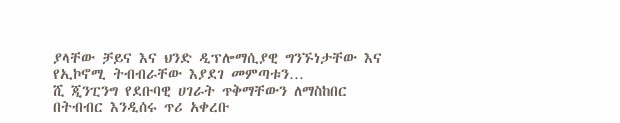ያላቸው ቻይና እና ህንድ ዲፕሎማሲያዊ ግንኙነታቸው እና የኢኮኖሚ ትብብራቸው እያደገ መምጣቱን…
ሺ ጂንፒንግ የደቡባዊ ሀገራት ጥቅማቸውን ለማስከበር በትብብር እንዲሰሩ ጥሪ አቀረቡ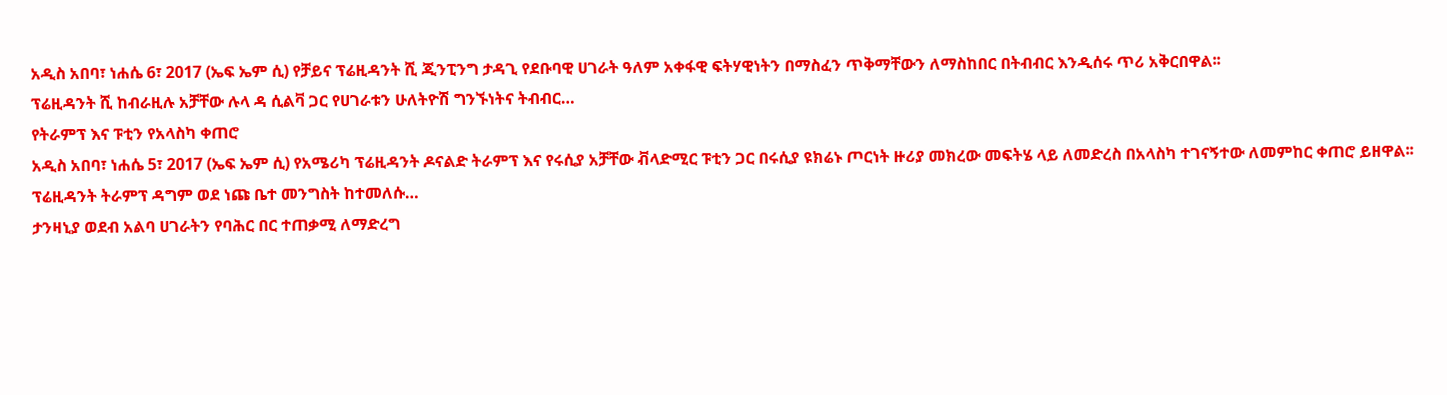አዲስ አበባ፣ ነሐሴ 6፣ 2017 (ኤፍ ኤም ሲ) የቻይና ፕሬዚዳንት ሺ ጂንፒንግ ታዳጊ የደቡባዊ ሀገራት ዓለም አቀፋዊ ፍትሃዊነትን በማስፈን ጥቅማቸውን ለማስከበር በትብብር እንዲሰሩ ጥሪ አቅርበዋል፡፡
ፕሬዚዳንት ሺ ከብራዚሉ አቻቸው ሉላ ዳ ሲልቫ ጋር የሀገራቱን ሁለትዮሽ ግንኙነትና ትብብር…
የትራምፕ እና ፑቲን የአላስካ ቀጠሮ
አዲስ አበባ፣ ነሐሴ 5፣ 2017 (ኤፍ ኤም ሲ) የአሜሪካ ፕሬዚዳንት ዶናልድ ትራምፕ እና የሩሲያ አቻቸው ቭላድሚር ፑቲን ጋር በሩሲያ ዩክሬኑ ጦርነት ዙሪያ መክረው መፍትሄ ላይ ለመድረስ በአላስካ ተገናኝተው ለመምከር ቀጠሮ ይዘዋል፡፡
ፕሬዚዳንት ትራምፕ ዳግም ወደ ነጩ ቤተ መንግስት ከተመለሱ…
ታንዛኒያ ወደብ አልባ ሀገራትን የባሕር በር ተጠቃሚ ለማድረግ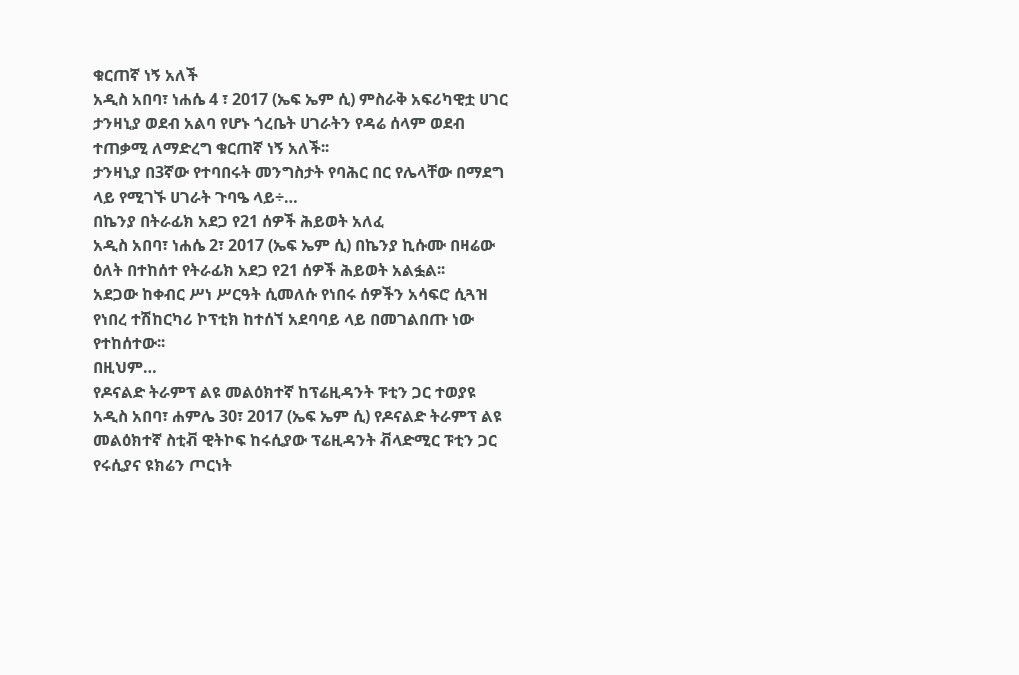ቁርጠኛ ነኝ አለች
አዲስ አበባ፣ ነሐሴ 4 ፣ 2017 (ኤፍ ኤም ሲ) ምስራቅ አፍሪካዊቷ ሀገር ታንዛኒያ ወደብ አልባ የሆኑ ጎረቤት ሀገራትን የዳሬ ሰላም ወደብ ተጠቃሚ ለማድረግ ቁርጠኛ ነኝ አለች፡፡
ታንዛኒያ በ3ኛው የተባበሩት መንግስታት የባሕር በር የሌላቸው በማደግ ላይ የሚገኙ ሀገራት ጉባዔ ላይ÷…
በኬንያ በትራፊክ አደጋ የ21 ሰዎች ሕይወት አለፈ
አዲስ አበባ፣ ነሐሴ 2፣ 2017 (ኤፍ ኤም ሲ) በኬንያ ኪሱሙ በዛሬው ዕለት በተከሰተ የትራፊክ አደጋ የ21 ሰዎች ሕይወት አልፏል፡፡
አደጋው ከቀብር ሥነ ሥርዓት ሲመለሱ የነበሩ ሰዎችን አሳፍሮ ሲጓዝ የነበረ ተሽከርካሪ ኮፕቲክ ከተሰኘ አደባባይ ላይ በመገልበጡ ነው የተከሰተው፡፡
በዚህም…
የዶናልድ ትራምፕ ልዩ መልዕክተኛ ከፕሬዚዳንት ፑቲን ጋር ተወያዩ
አዲስ አበባ፣ ሐምሌ 30፣ 2017 (ኤፍ ኤም ሲ) የዶናልድ ትራምፕ ልዩ መልዕክተኛ ስቲቭ ዊትኮፍ ከሩሲያው ፕሬዚዳንት ቭላድሚር ፑቲን ጋር የሩሲያና ዩክሬን ጦርነት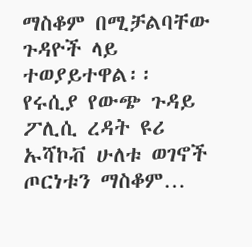ማስቆም በሚቻልባቸው ጉዳዮች ላይ ተወያይተዋል፡፡
የሩሲያ የውጭ ጉዳይ ፖሊሲ ረዳት ዩሪ ኡሻኮቭ ሁለቱ ወገኖች ጦርነቱን ማስቆም…